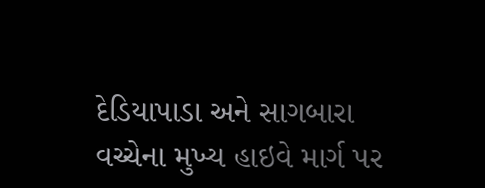દેડિયાપાડા અને સાગબારા વચ્ચેના મુખ્ય હાઇવે માર્ગ પર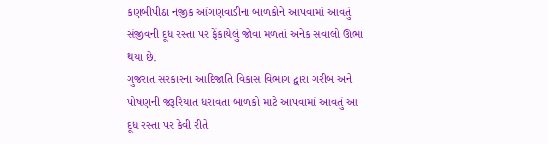કણબીપીઠા નજીક આંગણવાડીના બાળકોને આપવામાં આવતું સંજીવની દૂધ રસ્તા પર ફેંકાયેલું જોવા મળતાં અનેક સવાલો ઊભા થયા છે.
ગુજરાત સરકારના આદિજાતિ વિકાસ વિભાગ દ્વારા ગરીબ અને પોષણની જરૂરિયાત ધરાવતા બાળકો માટે આપવામાં આવતું આ દૂધ રસ્તા પર કેવી રીતે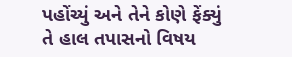પહોંચ્યું અને તેને કોણે ફેંક્યું તે હાલ તપાસનો વિષય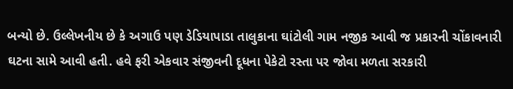બન્યો છે. ઉલ્લેખનીય છે કે અગાઉ પણ ડેડિયાપાડા તાલુકાના ઘાંટોલી ગામ નજીક આવી જ પ્રકારની ચોંકાવનારી ઘટના સામે આવી હતી. હવે ફરી એકવાર સંજીવની દૂધના પેકેટો રસ્તા પર જોવા મળતા સરકારી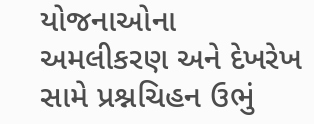યોજનાઓના અમલીકરણ અને દેખરેખ સામે પ્રશ્નચિહન ઉભું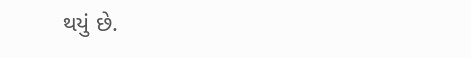થયું છે.